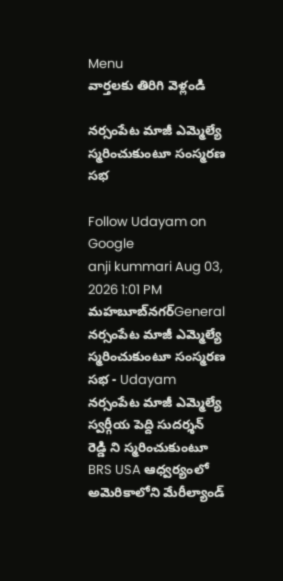Menu
వార్తలకు తిరిగి వెళ్లండి

నర్సంపేట మాజీ ఎమ్మెల్యే స్మరించుకుంటూ సంస్మరణ సభ

Follow Udayam on Google
anji kummari Aug 03, 2026 1:01 PM మహబూబ్‌నగర్General
నర్సంపేట మాజీ ఎమ్మెల్యే స్మరించుకుంటూ సంస్మరణ సభ - Udayam
నర్సంపేట మాజీ ఎమ్మెల్యే స్వర్గీయ పెద్ది సుదర్శన్ రెడ్డి ని స్మరించుకుంటూ BRS USA ఆధ్వర్యంలో అమెరికాలోని మేరీల్యాండ్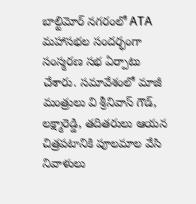బాల్టిమోర్ నగరంలో ATA మహాసభల సందర్భంగా సంస్మరణ సభ ఏర్పాటు చేశారు. సమావేశంలో మాజీ మంత్రులు వి శ్రీనివాస్ గౌడ్, లక్ష్మారెడ్డి, తదితరులు ఆయన చిత్రపటానికి పూలమాల వేసి నివాళులు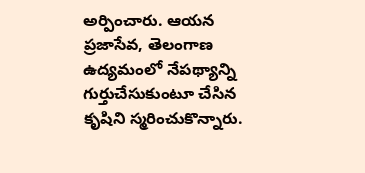అర్పించారు. ఆయన ప్రజాసేవ, తెలంగాణ ఉద్యమంలో నేపథ్యాన్ని గుర్తుచేసుకుంటూ చేసిన కృషిని స్మరించుకొన్నారు.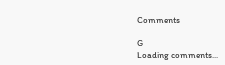Comments

G
Loading comments...